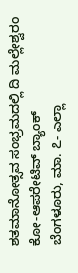ಶತಮಾನೋತ್ಸವ ಸಂಭ್ರಮದಲ್ಲಿ ದಿ ಮಲ್ಲೇಶ್ವರಂ ಕೋ-ಆಪರೇಟಿವ್ ಬ್ಯಾಂಕ್
ಬೆಂಗಳೂರು, ಮಾ. ೭- ಎಲ್ಲಾ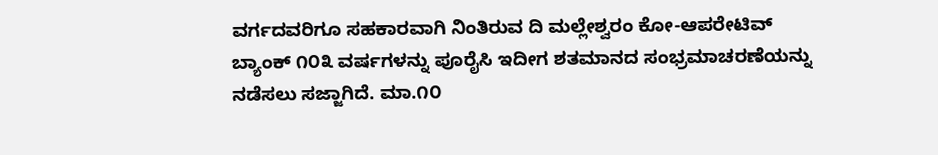ವರ್ಗದವರಿಗೂ ಸಹಕಾರವಾಗಿ ನಿಂತಿರುವ ದಿ ಮಲ್ಲೇಶ್ವರಂ ಕೋ-ಆಪರೇಟಿವ್ ಬ್ಯಾಂಕ್ ೧೦೩ ವರ್ಷಗಳನ್ನು ಪೂರೈಸಿ ಇದೀಗ ಶತಮಾನದ ಸಂಭ್ರಮಾಚರಣೆಯನ್ನು ನಡೆಸಲು ಸಜ್ಜಾಗಿದೆ. ಮಾ.೧೦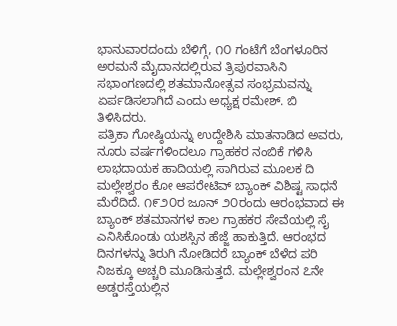ಭಾನುವಾರದಂದು ಬೆಳಿಗ್ಗೆ, ೧೦ ಗಂಟೆಗೆ ಬೆಂಗಳೂರಿನ ಅರಮನೆ ಮೈದಾನದಲ್ಲಿರುವ ತ್ರಿಪುರವಾಸಿನಿ ಸಭಾಂಗಣದಲ್ಲಿ ಶತಮಾನೋತ್ಸವ ಸಂಭ್ರಮವನ್ನು ಏರ್ಪಡಿಸಲಾಗಿದೆ ಎಂದು ಅಧ್ಯಕ್ಷ ರಮೇಶ್. ಬಿ ತಿಳಿಸಿದರು.
ಪತ್ರಿಕಾ ಗೋಷ್ಠಿಯನ್ನು ಉದ್ದೇಶಿಸಿ ಮಾತನಾಡಿದ ಅವರು, ನೂರು ವರ್ಷಗಳಿಂದಲೂ ಗ್ರಾಹಕರ ನಂಬಿಕೆ ಗಳಿಸಿ ಲಾಭದಾಯಕ ಹಾದಿಯಲ್ಲಿ ಸಾಗಿರುವ ಮೂಲಕ ದಿ ಮಲ್ಲೇಶ್ವರಂ ಕೋ ಆಪರೇಟಿವ್ ಬ್ಯಾಂಕ್ ವಿಶಿಷ್ಟ ಸಾಧನೆ ಮೆರೆದಿದೆ. ೧೯೨೦ರ ಜೂನ್ ೨೦ರಂದು ಆರಂಭವಾದ ಈ ಬ್ಯಾಂಕ್ ಶತಮಾನಗಳ ಕಾಲ ಗ್ರಾಹಕರ ಸೇವೆಯಲ್ಲಿ ಸೈ ಎನಿಸಿಕೊಂಡು ಯಶಸ್ಸಿನ ಹೆಜ್ಜೆ ಹಾಕುತ್ತಿದೆ. ಆರಂಭದ ದಿನಗಳನ್ನು ತಿರುಗಿ ನೋಡಿದರೆ ಬ್ಯಾಂಕ್ ಬೆಳೆದ ಪರಿ ನಿಜಕ್ಕೂ ಅಚ್ಚರಿ ಮೂಡಿಸುತ್ತದೆ. ಮಲ್ಲೇಶ್ವರಂನ ೭ನೇ ಅಡ್ಡರಸ್ತೆಯಲ್ಲಿನ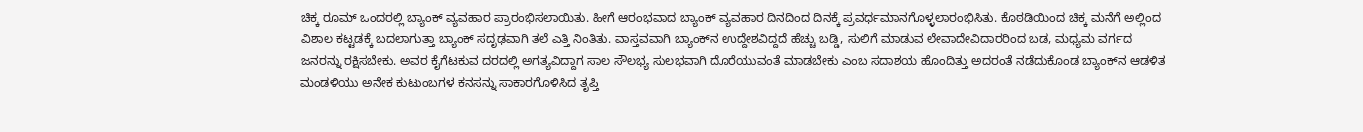ಚಿಕ್ಕ ರೂಮ್ ಒಂದರಲ್ಲಿ ಬ್ಯಾಂಕ್ ವ್ಯವಹಾರ ಪ್ರಾರಂಭಿಸಲಾಯಿತು. ಹೀಗೆ ಆರಂಭವಾದ ಬ್ಯಾಂಕ್ ವ್ಯವಹಾರ ದಿನದಿಂದ ದಿನಕ್ಕೆ ಪ್ರವರ್ಧಮಾನಗೊಳ್ಳಲಾರಂಭಿಸಿತು. ಕೊಠಡಿಯಿಂದ ಚಿಕ್ಕ ಮನೆಗೆ ಅಲ್ಲಿಂದ ವಿಶಾಲ ಕಟ್ಟಡಕ್ಕೆ ಬದಲಾಗುತ್ತಾ ಬ್ಯಾಂಕ್ ಸದೃಢವಾಗಿ ತಲೆ ಎತ್ತಿ ನಿಂತಿತು. ವಾಸ್ತವವಾಗಿ ಬ್ಯಾಂಕ್‌ನ ಉದ್ದೇಶವಿದ್ದದೆ ಹೆಚ್ಚು ಬಡ್ಡಿ, ಸುಲಿಗೆ ಮಾಡುವ ಲೇವಾದೇವಿದಾರರಿಂದ ಬಡ, ಮಧ್ಯಮ ವರ್ಗದ ಜನರನ್ನು ರಕ್ಷಿಸಬೇಕು. ಅವರ ಕೈಗೆಟಕುವ ದರದಲ್ಲಿ ಅಗತ್ಯವಿದ್ದಾಗ ಸಾಲ ಸೌಲಭ್ಯ ಸುಲಭವಾಗಿ ದೊರೆಯುವಂತೆ ಮಾಡಬೇಕು ಎಂಬ ಸದಾಶಯ ಹೊಂದಿತ್ತು ಅದರಂತೆ ನಡೆದುಕೊಂಡ ಬ್ಯಾಂಕ್‌ನ ಆಡಳಿತ ಮಂಡಳಿಯು ಅನೇಕ ಕುಟುಂಬಗಳ ಕನಸನ್ನು ಸಾಕಾರಗೊಳಿಸಿದ ತೃಪ್ತಿ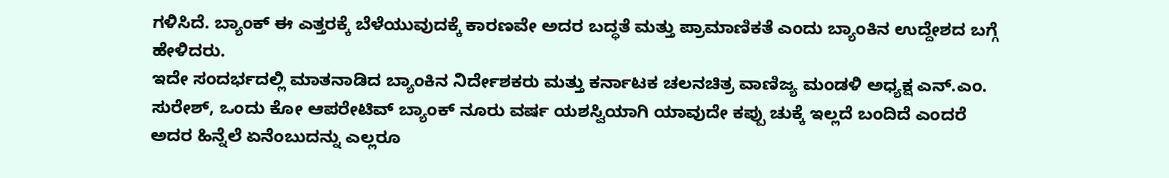ಗಳಿಸಿದೆ. ಬ್ಯಾಂಕ್ ಈ ಎತ್ತರಕ್ಕೆ ಬೆಳೆಯುವುದಕ್ಕೆ ಕಾರಣವೇ ಅದರ ಬದ್ಧತೆ ಮತ್ತು ಪ್ರಾಮಾಣಿಕತೆ ಎಂದು ಬ್ಯಾಂಕಿನ ಉದ್ದೇಶದ ಬಗ್ಗೆ ಹೇಳಿದರು.
ಇದೇ ಸಂದರ್ಭದಲ್ಲಿ ಮಾತನಾಡಿದ ಬ್ಯಾಂಕಿನ ನಿರ್ದೇಶಕರು ಮತ್ತು ಕರ್ನಾಟಕ ಚಲನಚಿತ್ರ ವಾಣಿಜ್ಯ ಮಂಡಳಿ ಅಧ್ಯಕ್ಷ ಎನ್.ಎಂ. ಸುರೇಶ್, ಒಂದು ಕೋ ಆಪರೇಟಿವ್ ಬ್ಯಾಂಕ್ ನೂರು ವರ್ಷ ಯಶಸ್ವಿಯಾಗಿ ಯಾವುದೇ ಕಪ್ಪು ಚುಕ್ಕೆ ಇಲ್ಲದೆ ಬಂದಿದೆ ಎಂದರೆ ಅದರ ಹಿನ್ನೆಲೆ ಏನೆಂಬುದನ್ನು ಎಲ್ಲರೂ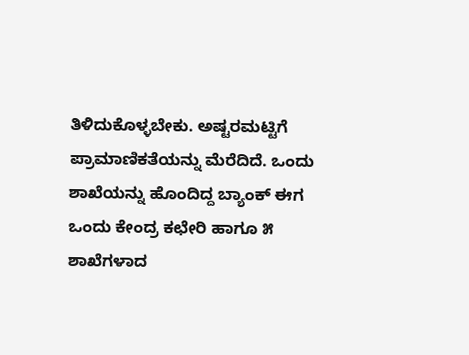ತಿಳಿದುಕೊಳ್ಳಬೇಕು. ಅಷ್ಟರಮಟ್ಟಿಗೆ ಪ್ರಾಮಾಣಿಕತೆಯನ್ನು ಮೆರೆದಿದೆ. ಒಂದು ಶಾಖೆಯನ್ನು ಹೊಂದಿದ್ದ ಬ್ಯಾಂಕ್ ಈಗ ಒಂದು ಕೇಂದ್ರ ಕಛೇರಿ ಹಾಗೂ ೫ ಶಾಖೆಗಳಾದ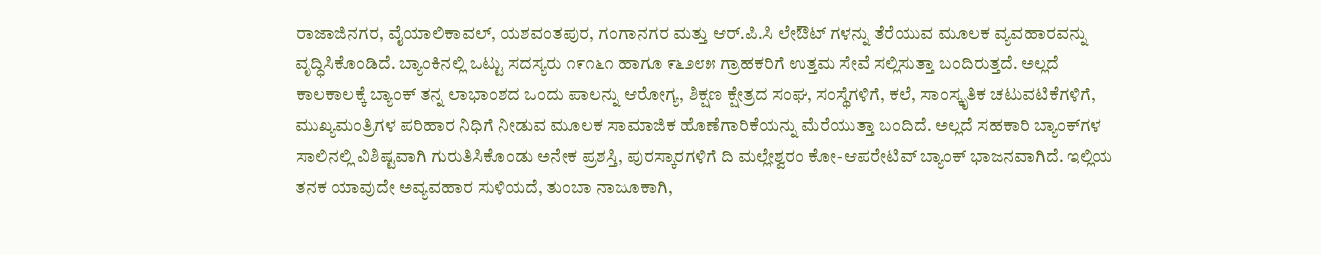ರಾಜಾಜಿನಗರ, ವೈಯಾಲಿಕಾವಲ್, ಯಶವಂತಪುರ, ಗಂಗಾನಗರ ಮತ್ತು ಆರ್.ಪಿ.ಸಿ ಲೇಔಟ್ ಗಳನ್ನು ತೆರೆಯುವ ಮೂಲಕ ವ್ಯವಹಾರವನ್ನು ವೃದ್ಧಿಸಿಕೊಂಡಿದೆ. ಬ್ಯಾಂಕಿನಲ್ಲಿ ಒಟ್ಟು ಸದಸ್ಯರು ೧೯೧೬೧ ಹಾಗೂ ೯೬೨೮೫ ಗ್ರಾಹಕರಿಗೆ ಉತ್ತಮ ಸೇವೆ ಸಲ್ಲಿಸುತ್ತಾ ಬಂದಿರುತ್ತದೆ. ಅಲ್ಲದೆ ಕಾಲಕಾಲಕ್ಕೆ ಬ್ಯಾಂಕ್ ತನ್ನ ಲಾಭಾಂಶದ ಒಂದು ಪಾಲನ್ನು ಆರೋಗ್ಯ, ಶಿಕ್ಷಣ ಕ್ಷೇತ್ರದ ಸಂಘ, ಸಂಸ್ಥೆಗಳಿಗೆ, ಕಲೆ, ಸಾಂಸ್ಕೃತಿಕ ಚಟುವಟಿಕೆಗಳಿಗೆ, ಮುಖ್ಯಮಂತ್ರಿಗಳ ಪರಿಹಾರ ನಿಧಿಗೆ ನೀಡುವ ಮೂಲಕ ಸಾಮಾಜಿಕ ಹೊಣೆಗಾರಿಕೆಯನ್ನು ಮೆರೆಯುತ್ತಾ ಬಂದಿದೆ. ಅಲ್ಲದೆ ಸಹಕಾರಿ ಬ್ಯಾಂಕ್‌ಗಳ ಸಾಲಿನಲ್ಲಿ ವಿಶಿಷ್ಟವಾಗಿ ಗುರುತಿಸಿಕೊಂಡು ಅನೇಕ ಪ್ರಶಸ್ತಿ, ಪುರಸ್ಕಾರಗಳಿಗೆ ದಿ ಮಲ್ಲೇಶ್ವರಂ ಕೋ-ಆಪರೇಟಿವ್ ಬ್ಯಾಂಕ್ ಭಾಜನವಾಗಿದೆ. ಇಲ್ಲಿಯ ತನಕ ಯಾವುದೇ ಅವ್ಯವಹಾರ ಸುಳಿಯದೆ, ತುಂಬಾ ನಾಜೂಕಾಗಿ,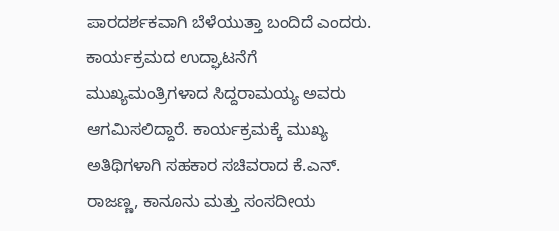ಪಾರದರ್ಶಕವಾಗಿ ಬೆಳೆಯುತ್ತಾ ಬಂದಿದೆ ಎಂದರು.
ಕಾರ್ಯಕ್ರಮದ ಉದ್ಘಾಟನೆಗೆ ಮುಖ್ಯಮಂತ್ರಿಗಳಾದ ಸಿದ್ದರಾಮಯ್ಯ ಅವರು ಆಗಮಿಸಲಿದ್ದಾರೆ. ಕಾರ್ಯಕ್ರಮಕ್ಕೆ ಮುಖ್ಯ ಅತಿಥಿಗಳಾಗಿ ಸಹಕಾರ ಸಚಿವರಾದ ಕೆ.ಎನ್. ರಾಜಣ್ಣ, ಕಾನೂನು ಮತ್ತು ಸಂಸದೀಯ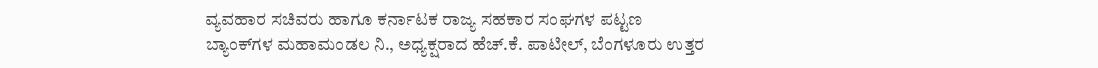ವ್ಯವಹಾರ ಸಚಿವರು ಹಾಗೂ ಕರ್ನಾಟಕ ರಾಜ್ಯ ಸಹಕಾರ ಸಂಘಗಳ ಪಟ್ಟಣ ಬ್ಯಾಂಕ್‌ಗಳ ಮಹಾಮಂಡಲ ನಿ., ಅಧ್ಯಕ್ಷರಾದ ಹೆಚ್.ಕೆ. ಪಾಟೀಲ್, ಬೆಂಗಳೂರು ಉತ್ತರ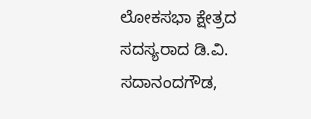ಲೋಕಸಭಾ ಕ್ಷೇತ್ರದ ಸದಸ್ಯರಾದ ಡಿ.ವಿ. ಸದಾನಂದಗೌಡ,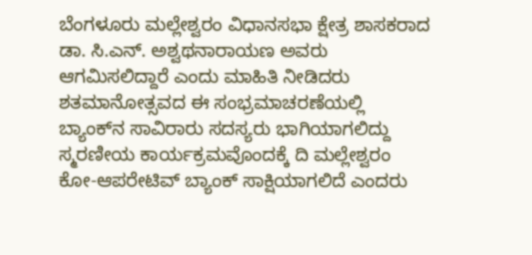ಬೆಂಗಳೂರು ಮಲ್ಲೇಶ್ವರಂ ವಿಧಾನಸಭಾ ಕ್ಷೇತ್ರ ಶಾಸಕರಾದ ಡಾ. ಸಿ.ಎನ್. ಅಶ್ವಥನಾರಾಯಣ ಅವರು ಆಗಮಿಸಲಿದ್ದಾರೆ ಎಂದು ಮಾಹಿತಿ ನೀಡಿದರು
ಶತಮಾನೋತ್ಸವದ ಈ ಸಂಭ್ರಮಾಚರಣೆಯಲ್ಲಿ ಬ್ಯಾಂಕ್‌ನ ಸಾವಿರಾರು ಸದಸ್ಯರು ಭಾಗಿಯಾಗಲಿದ್ದು ಸ್ಮರಣೀಯ ಕಾರ್ಯಕ್ರಮವೊಂದಕ್ಕೆ ದಿ ಮಲ್ಲೇಶ್ವರಂ ಕೋ-ಆಪರೇಟಿವ್ ಬ್ಯಾಂಕ್ ಸಾಕ್ಷಿಯಾಗಲಿದೆ ಎಂದರು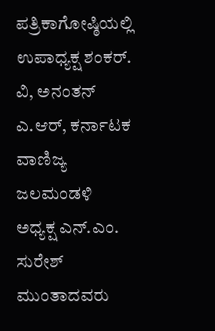ಪತ್ರಿಕಾಗೋಷ್ಠಿಯಲ್ಲಿ ಉಪಾಧ್ಯಕ್ಷ ಶಂಕರ್. ವಿ, ಅನಂತನ್ ಎ.ಆರ್, ಕರ್ನಾಟಕ ವಾಣಿಜ್ಯ ಜಲಮಂಡಳಿ ಅಧ್ಯಕ್ಷ ಎನ್.ಎಂ. ಸುರೇಶ್ ಮುಂತಾದವರು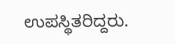ಉಪಸ್ಥಿತರಿದ್ದರು.